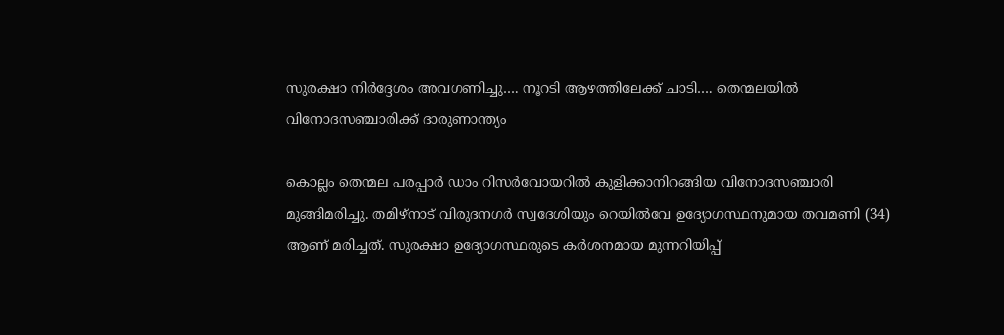സുരക്ഷാ നിർദ്ദേശം അവഗണിച്ചു…. നൂറടി ആഴത്തിലേക്ക് ചാടി…. തെന്മലയിൽ വിനോദസഞ്ചാരിക്ക് ദാരുണാന്ത്യം

കൊല്ലം തെന്മല പരപ്പാർ ഡാം റിസർവോയറിൽ കുളിക്കാനിറങ്ങിയ വിനോദസഞ്ചാരി മുങ്ങിമരിച്ചു. തമിഴ്നാട് വിരുദനഗർ സ്വദേശിയും റെയിൽവേ ഉദ്യോഗസ്ഥനുമായ തവമണി (34) ആണ് മരിച്ചത്. സുരക്ഷാ ഉദ്യോഗസ്ഥരുടെ കർശനമായ മുന്നറിയിപ്പ്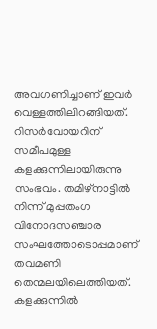അവഗണിച്ചാണ് ഇവർ വെള്ളത്തിലിറങ്ങിയത്.
റിസർവോയറിന് സമീപമുള്ള കളക്കുന്നിലായിരുന്നു സംഭവം. തമിഴ്നാട്ടിൽ നിന്ന് മുപ്പതംഗ വിനോദസഞ്ചാര സംഘത്തോടൊപ്പമാണ് തവമണി തെന്മലയിലെത്തിയത്. കളക്കുന്നിൽ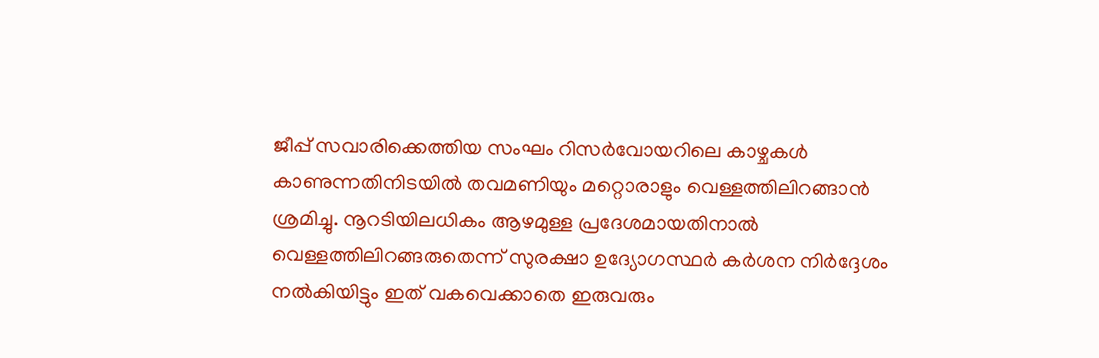ജീപ്പ് സവാരിക്കെത്തിയ സംഘം റിസർവോയറിലെ കാഴ്ചകൾ കാണുന്നതിനിടയിൽ തവമണിയും മറ്റൊരാളും വെള്ളത്തിലിറങ്ങാൻ ശ്രമിച്ചു. നൂറടിയിലധികം ആഴമുള്ള പ്രദേശമായതിനാൽ വെള്ളത്തിലിറങ്ങരുതെന്ന് സുരക്ഷാ ഉദ്യോഗസ്ഥർ കർശന നിർദ്ദേശം നൽകിയിട്ടും ഇത് വകവെക്കാതെ ഇരുവരും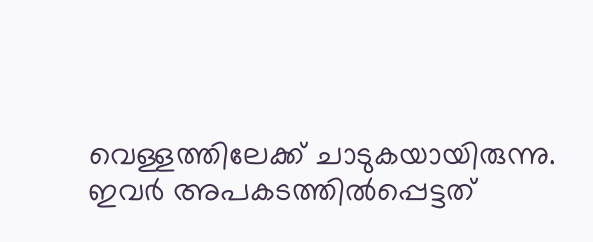വെള്ളത്തിലേക്ക് ചാടുകയായിരുന്നു.
ഇവർ അപകടത്തിൽപ്പെട്ടത്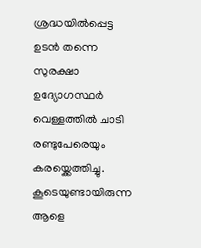ശ്രദ്ധയിൽപ്പെട്ട ഉടൻ തന്നെ സുരക്ഷാ ഉദ്യോഗസ്ഥർ വെള്ളത്തിൽ ചാടി രണ്ടുപേരെയും കരയ്ക്കെത്തിച്ചു. കൂടെയുണ്ടായിരുന്ന ആളെ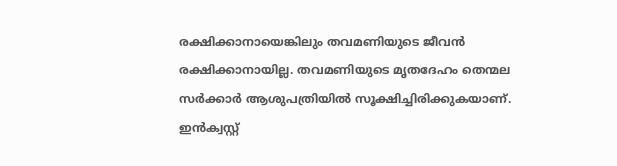രക്ഷിക്കാനായെങ്കിലും തവമണിയുടെ ജീവൻ രക്ഷിക്കാനായില്ല. തവമണിയുടെ മൃതദേഹം തെന്മല സർക്കാർ ആശുപത്രിയിൽ സൂക്ഷിച്ചിരിക്കുകയാണ്. ഇൻക്വസ്റ്റ്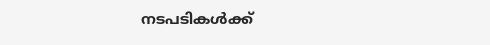നടപടികൾക്ക്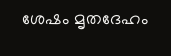ശേഷം മൃതദേഹം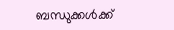ബന്ധുക്കൾക്ക്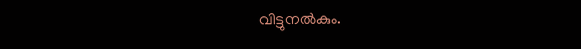വിട്ടുനൽകും.